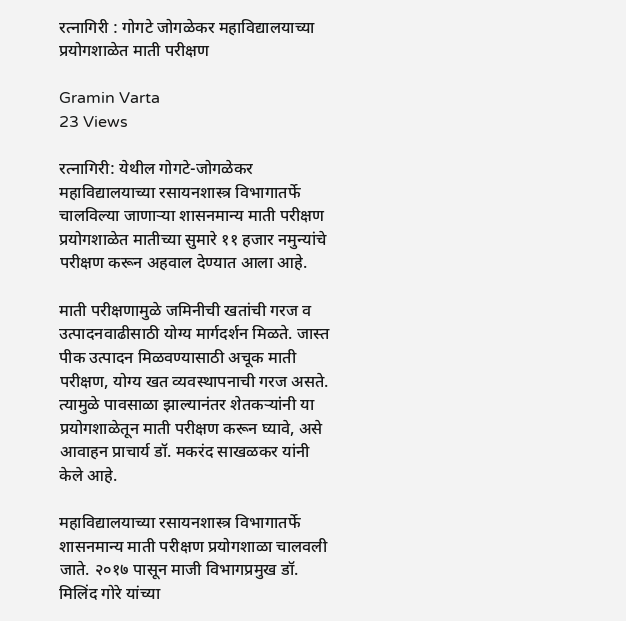रत्नागिरी : गोगटे जोगळेकर महाविद्यालयाच्या प्रयोगशाळेत माती परीक्षण

Gramin Varta
23 Views

रत्नागिरी: येथील गोगटे-जोगळेकर महाविद्यालयाच्या रसायनशास्त्र विभागातर्फे चालविल्या जाणाऱ्या शासनमान्य माती परीक्षण प्रयोगशाळेत मातीच्या सुमारे ११ हजार नमुन्यांचे परीक्षण करून अहवाल देण्यात आला आहे.

माती परीक्षणामुळे जमिनीची खतांची गरज व उत्पादनवाढीसाठी योग्य मार्गदर्शन मिळते. जास्त पीक उत्पादन मिळवण्यासाठी अचूक माती परीक्षण, योग्य खत व्यवस्थापनाची गरज असते. त्यामुळे पावसाळा झाल्यानंतर शेतकऱ्यांनी या प्रयोगशाळेतून माती परीक्षण करून घ्यावे, असे आवाहन प्राचार्य डॉ. मकरंद साखळकर यांनी केले आहे.

महाविद्यालयाच्या रसायनशास्त्र विभागातर्फे शासनमान्य माती परीक्षण प्रयोगशाळा चालवली जाते. २०१७ पासून माजी विभागप्रमुख डॉ. मिलिंद गोरे यांच्या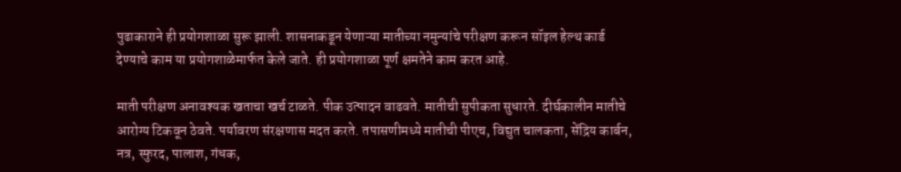पुढाकाराने ही प्रयोगशाळा सुरू झाली. शासनाकडून येणाऱ्या मातीच्या नमुन्यांचे परीक्षण करून सॉइल हेल्थ कार्ड देण्याचे काम या प्रयोगशाळेमार्फत केले जाते. ही प्रयोगशाळा पूर्ण क्षमतेने काम करत आहे.

माती परीक्षण अनावश्यक खताचा खर्च टाळते. पीक उत्पादन वाढवते. मातीची सुपीकता सुधारते. दीर्घकालीन मातीचे आरोग्य टिकवून ठेवते. पर्यावरण संरक्षणास मदत करते. तपासणीमध्ये मातीची पीएच, विद्युत चालकता, सेंद्रिय कार्बन, नत्र, स्फुरद, पालाश, गंधक,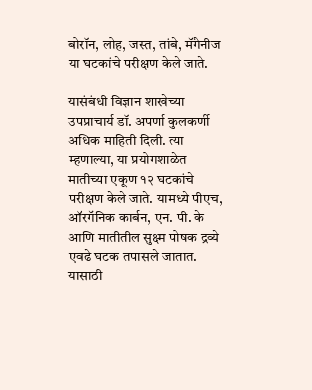बोरॉन, लोह, जस्त, तांबे, मॅंगेनीज या घटकांचे परीक्षण केले जाते.

यासंबंधी विज्ञान शाखेच्या उपप्राचार्य डॉ. अपर्णा कुलकर्णी अधिक माहिती दिली. त्या म्हणाल्या, या प्रयोगशाळेत मातीच्या एकूण १२ घटकांचे परीक्षण केले जाते. यामध्ये पीएच, ऑरगॅनिक कार्बन, एन. पी. के आणि मातीतील सुक्ष्म पोषक द्रव्ये एवढे घटक तपासले जातात. यासाठी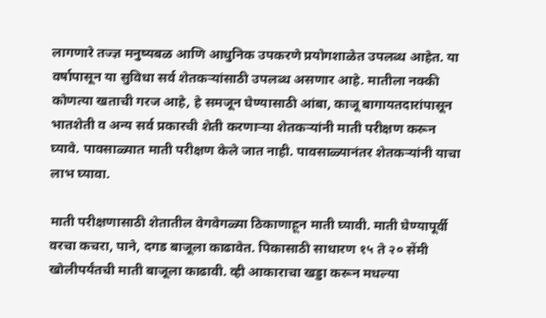लागणारे तज्ज्ञ मनुष्यबळ आणि आधुनिक उपकरणे प्रयोगशाळेत उपलब्ध आहेत. या वर्षापासून या सुविधा सर्व शेतकऱ्यांसाठी उपलब्ध असणार आहे. मातीला नक्की कोणत्या खताची गरज आहे, हे समजून घेण्यासाठी आंबा, काजू बागायतदारांपासून भातशेती व अन्य सर्व प्रकारची शेती करणाऱ्या शेतकऱ्यांनी माती परीक्षण करून घ्यावे. पावसाळ्यात माती परीक्षण केले जात नाही. पावसाळ्यानंतर शेतकऱ्यांनी याचा लाभ घ्यावा.

माती परीक्षणासाठी शेतातील वेगवेगळ्या ठिकाणाहून माती घ्यावी. माती घेण्यापूर्वी वरचा कचरा, पाने, दगड बाजूला काढावेत. पिकासाठी साधारण १५ ते २० सेंमी खोलीपर्यंतची माती बाजूला काढावी. व्ही आकाराचा खड्डा करून मधल्या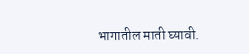भागातील माती घ्यावी.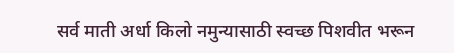सर्व माती अर्धा किलो नमुन्यासाठी स्वच्छ पिशवीत भरून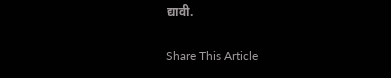द्यावी.

Share This Article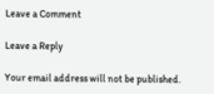Leave a Comment

Leave a Reply

Your email address will not be published.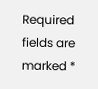Required fields are marked *